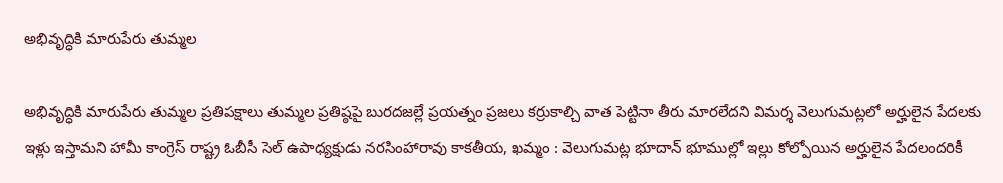అభివృద్ధికి మారుపేరు తుమ్మల

అభివృద్ధికి మారుపేరు తుమ్మల ప్రతిపక్షాలు తుమ్మల ప్రతిష్ఠపై బురదజల్లే ప్రయత్నం ప్రజలు కర్రుకాల్చి వాత పెట్టినా తీరు మారలేదని విమర్శ వెలుగుమట్లలో అర్హులైన పేదలకు ఇళ్లు ఇస్తామని హామీ కాంగ్రెస్ రాష్ట్ర ఓబీసీ సెల్ ఉపాధ్యక్షుడు నరసింహారావు కాకతీయ, ఖమ్మం : వెలుగుమట్ల భూదాన్ భూముల్లో ఇల్లు కోల్పోయిన అర్హులైన పేదలందరికీ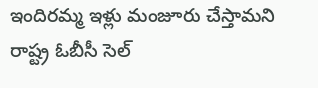ఇందిరమ్మ ఇళ్లు మంజూరు చేస్తామని రాష్ట్ర ఓబీసీ సెల్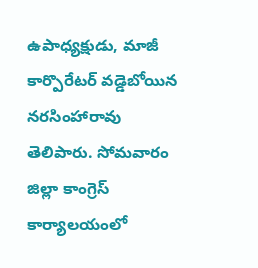ఉపాధ్యక్షుడు, మాజీ కార్పొరేటర్ వడ్డెబోయిన నరసింహారావు తెలిపారు. సోమవారం జిల్లా కాంగ్రెస్ కార్యాలయంలో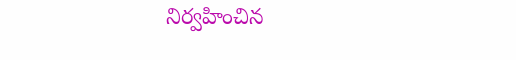నిర్వహించిన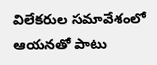విలేకరుల సమావేశంలో ఆయనతో పాటు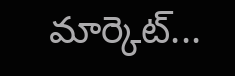మార్కెట్...